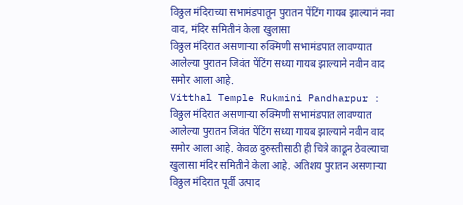विठ्ठल मंदिराच्या सभामंडपातून पुरातन पेंटिंग गायब झाल्यानं नवा वाद, मंदिर समितीनं केला खुलासा
विठ्ठल मंदिरात असणाऱ्या रुक्मिणी सभामंडपात लावण्यात आलेल्या पुरातन जिवंत पेंटिंग सध्या गायब झाल्याने नवीन वाद समोर आला आहे.
Vitthal Temple Rukmini Pandharpur : विठ्ठल मंदिरात असणाऱ्या रुक्मिणी सभामंडपात लावण्यात आलेल्या पुरातन जिवंत पेंटिंग सध्या गायब झाल्याने नवीन वाद समोर आला आहे. केवळ दुरुस्तीसाठी ही चित्रे काढून ठेवल्याचा खुलासा मंदिर समितीने केला आहे. अतिशय पुरातन असणाऱ्या विठ्ठल मंदिरात पूर्वी उत्पाद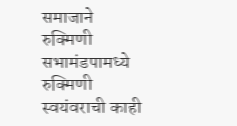समाजाने रुक्मिणी सभामंडपामध्ये रुक्मिणी स्वयंवराची काही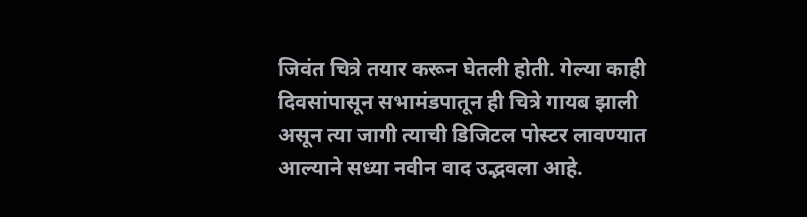जिवंत चित्रे तयार करून घेतली होती. गेल्या काही दिवसांपासून सभामंडपातून ही चित्रे गायब झाली असून त्या जागी त्याची डिजिटल पोस्टर लावण्यात आल्याने सध्या नवीन वाद उद्भवला आहे.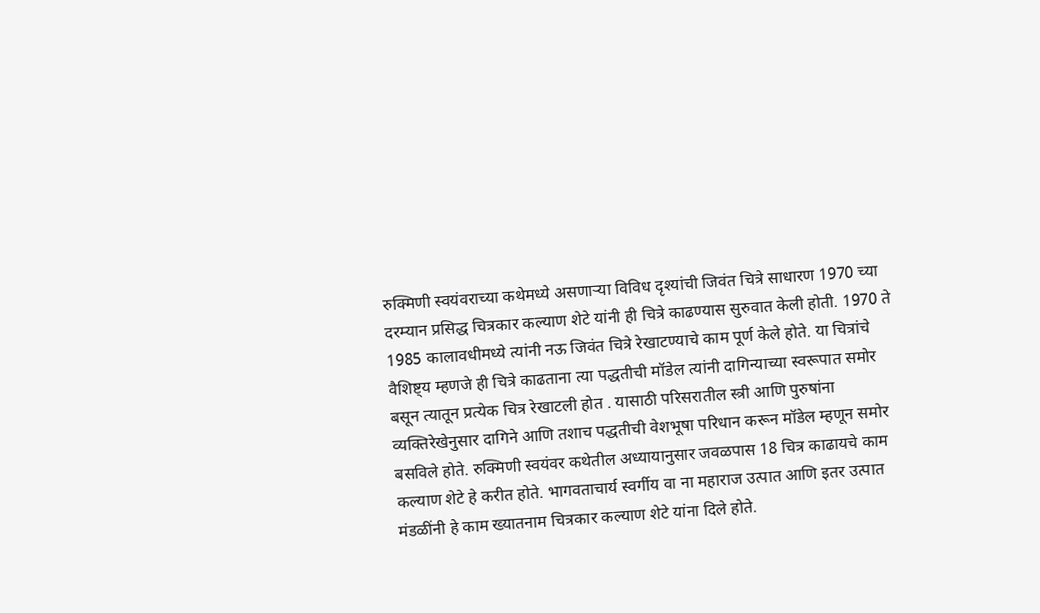रुक्मिणी स्वयंवराच्या कथेमध्ये असणाऱ्या विविध दृश्यांची जिवंत चित्रे साधारण 1970 च्या दरम्यान प्रसिद्ध चित्रकार कल्याण शेटे यांनी ही चित्रे काढण्यास सुरुवात केली होती. 1970 ते 1985 कालावधीमध्ये त्यांनी नऊ जिवंत चित्रे रेखाटण्याचे काम पूर्ण केले होते. या चित्रांचे वैशिष्ट्य म्हणजे ही चित्रे काढताना त्या पद्धतीची मॉडेल त्यांनी दागिन्याच्या स्वरूपात समोर बसून त्यातून प्रत्येक चित्र रेखाटली होत . यासाठी परिसरातील स्त्री आणि पुरुषांना व्यक्तिरेखेनुसार दागिने आणि तशाच पद्धतीची वेशभूषा परिधान करून मॉडेल म्हणून समोर बसविले होते. रुक्मिणी स्वयंवर कथेतील अध्यायानुसार जवळपास 18 चित्र काढायचे काम कल्याण शेटे हे करीत होते. भागवताचार्य स्वर्गीय वा ना महाराज उत्पात आणि इतर उत्पात मंडळींनी हे काम ख्यातनाम चित्रकार कल्याण शेटे यांना दिले होते.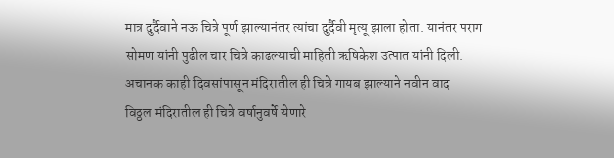मात्र दुर्दैवाने नऊ चित्रे पूर्ण झाल्यानंतर त्यांचा दुर्दैवी मृत्यू झाला होता. यानंतर पराग सोमण यांनी पुढील चार चित्रे काढल्याची माहिती ऋषिकेश उत्पात यांनी दिली.
अचानक काही दिवसांपासून मंदिरातील ही चित्रे गायब झाल्याने नवीन वाद
विठ्ठल मंदिरातील ही चित्रे वर्षानुवर्षे येणारे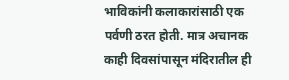भाविकांनी कलाकारांसाठी एक पर्वणी ठरत होती. मात्र अचानक काही दिवसांपासून मंदिरातील ही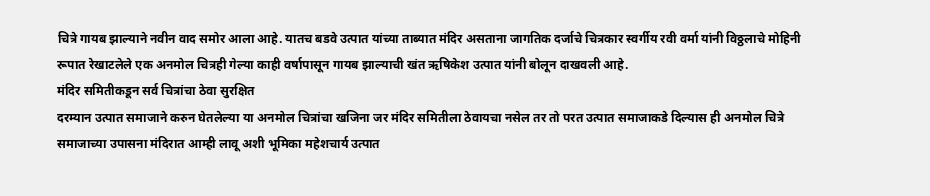चित्रे गायब झाल्याने नवीन वाद समोर आला आहे. यातच बडवे उत्पात यांच्या ताब्यात मंदिर असताना जागतिक दर्जाचे चित्रकार स्वर्गीय रवी वर्मा यांनी विठ्ठलाचे मोहिनी रूपात रेखाटलेले एक अनमोल चित्रही गेल्या काही वर्षापासून गायब झाल्याची खंत ऋषिकेश उत्पात यांनी बोलून दाखवली आहे.
मंदिर समितीकडून सर्व चित्रांचा ठेवा सुरक्षित
दरम्यान उत्पात समाजाने करुन घेतलेल्या या अनमोल चित्रांचा खजिना जर मंदिर समितीला ठेवायचा नसेल तर तो परत उत्पात समाजाकडे दिल्यास ही अनमोल चित्रे समाजाच्या उपासना मंदिरात आम्ही लावू अशी भूमिका महेशचार्य उत्पात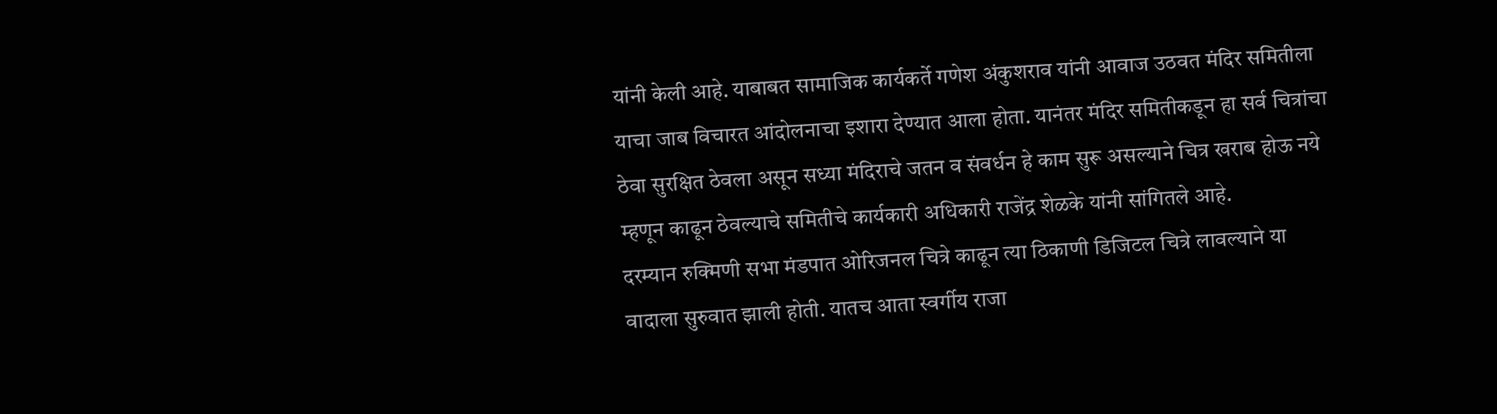यांनी केली आहे. याबाबत सामाजिक कार्यकर्ते गणेश अंकुशराव यांनी आवाज उठवत मंदिर समितीला याचा जाब विचारत आंदोलनाचा इशारा देण्यात आला होता. यानंतर मंदिर समितीकडून हा सर्व चित्रांचा ठेवा सुरक्षित ठेवला असून सध्या मंदिराचे जतन व संवर्धन हे काम सुरू असल्याने चित्र खराब होऊ नये म्हणून काढून ठेवल्याचे समितीचे कार्यकारी अधिकारी राजेंद्र शेळके यांनी सांगितले आहे.
दरम्यान रुक्मिणी सभा मंडपात ओरिजनल चित्रे काढून त्या ठिकाणी डिजिटल चित्रे लावल्याने या वादाला सुरुवात झाली होती. यातच आता स्वर्गीय राजा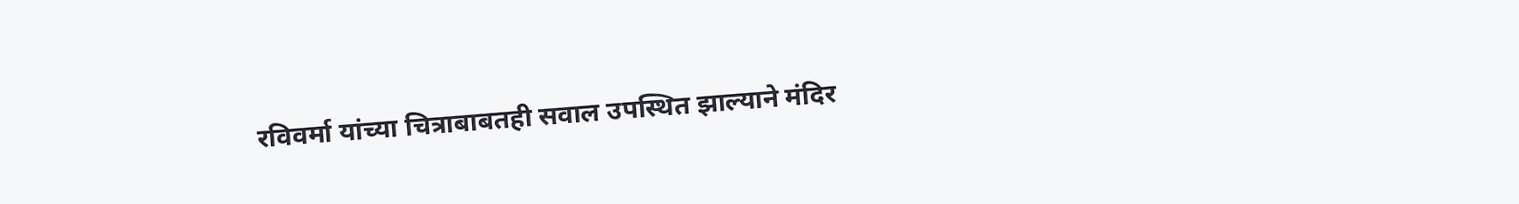रविवर्मा यांच्या चित्राबाबतही सवाल उपस्थित झाल्याने मंदिर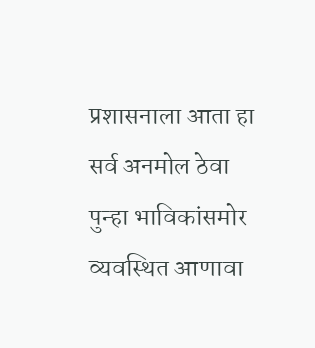प्रशासनाला आता हा सर्व अनमोल ठेवा पुन्हा भाविकांसमोर व्यवस्थित आणावा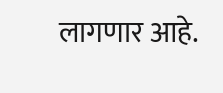लागणार आहे.